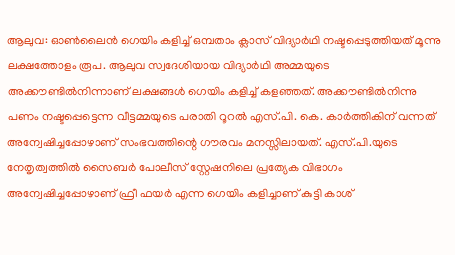ആലുവ: ഓൺലൈൻ ഗെയിം കളിച്ച് ഒമ്പതാം ക്ലാസ് വിദ്യാർഥി നഷ്ടപ്പെടുത്തിയത് മൂന്നു ലക്ഷത്തോളം രൂപ. ആലുവ സ്വദേശിയായ വിദ്യാർഥി അമ്മയുടെ അക്കൗണ്ടിൽനിന്നാണ് ലക്ഷങ്ങൾ ഗെയിം കളിച്ച് കളഞ്ഞത്. അക്കൗണ്ടിൽനിന്നു പണം നഷ്ടപ്പെട്ടെന്ന വീട്ടമ്മയുടെ പരാതി റൂറൽ എസ്.പി. കെ. കാർത്തികിന് വന്നത് അന്വേഷിച്ചപ്പോഴാണ് സംഭവത്തിന്റെ ഗൗരവം മനസ്സിലായത്. എസ്.പി.യുടെ നേതൃത്വത്തിൽ സൈബർ പോലീസ് സ്റ്റേഷനിലെ പ്രത്യേക വിഭാഗം അന്വേഷിച്ചപ്പോഴാണ് ഫ്രീ ഫയർ എന്ന ഗെയിം കളിച്ചാണ് കുട്ടി കാശ്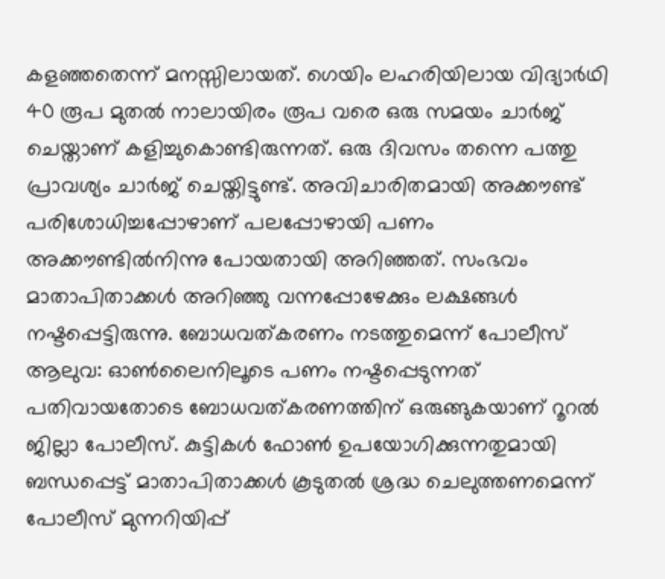കളഞ്ഞതെന്ന് മനസ്സിലായത്. ഗെയിം ലഹരിയിലായ വിദ്യാർഥി 40 രൂപ മുതൽ നാലായിരം രൂപ വരെ ഒരു സമയം ചാർജ് ചെയ്താണ് കളിച്ചുകൊണ്ടിരുന്നത്. ഒരു ദിവസം തന്നെ പത്തു പ്രാവശ്യം ചാർജ് ചെയ്തിട്ടുണ്ട്. അവിചാരിതമായി അക്കൗണ്ട് പരിശോധിച്ചപ്പോഴാണ് പലപ്പോഴായി പണം അക്കൗണ്ടിൽനിന്നു പോയതായി അറിഞ്ഞത്. സംഭവം മാതാപിതാക്കൾ അറിഞ്ഞു വന്നപ്പോഴേക്കും ലക്ഷങ്ങൾ നഷ്ടപ്പെട്ടിരുന്നു. ബോധവത്കരണം നടത്തുമെന്ന് പോലീസ് ആലുവ: ഓൺലൈനിലൂടെ പണം നഷ്ടപ്പെടുന്നത് പതിവായതോടെ ബോധവത്കരണത്തിന് ഒരുങ്ങുകയാണ് റൂറൽ ജില്ലാ പോലീസ്. കുട്ടികൾ ഫോൺ ഉപയോഗിക്കുന്നതുമായി ബന്ധപ്പെട്ട് മാതാപിതാക്കൾ കൂടുതൽ ശ്രദ്ധ ചെലുത്തണമെന്ന് പോലീസ് മുന്നറിയിപ്പ്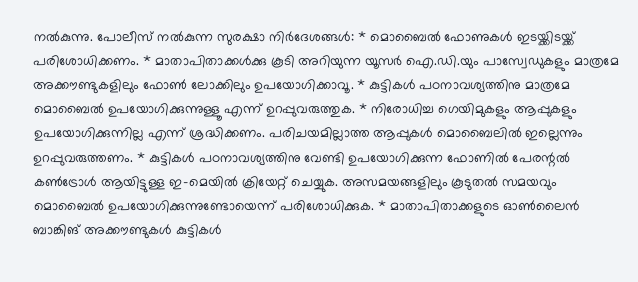നൽകുന്നു. പോലീസ് നൽകുന്ന സുരക്ഷാ നിർദേശങ്ങൾ: * മൊബൈൽ ഫോണുകൾ ഇടയ്ക്കിടയ്ക്ക് പരിശോധിക്കണം. * മാതാപിതാക്കൾക്കു കൂടി അറിയുന്ന യൂസർ ഐ.ഡി.യും പാസ്വേഡുകളും മാത്രമേ അക്കൗണ്ടുകളിലും ഫോൺ ലോക്കിലും ഉപയോഗിക്കാവൂ. * കുട്ടികൾ പഠനാവശ്യത്തിനു മാത്രമേ മൊബൈൽ ഉപയോഗിക്കുന്നുള്ളൂ എന്ന് ഉറപ്പുവരുത്തുക. * നിരോധിച്ച ഗെയിമുകളും ആപ്പുകളും ഉപയോഗിക്കുന്നില്ല എന്ന് ശ്രദ്ധിക്കണം. പരിചയമില്ലാത്ത ആപ്പുകൾ മൊബൈലിൽ ഇല്ലെന്നും ഉറപ്പുവരുത്തണം. * കുട്ടികൾ പഠനാവശ്യത്തിനു വേണ്ടി ഉപയോഗിക്കുന്ന ഫോണിൽ പേരന്റൽ കൺട്രോൾ ആയിട്ടുള്ള ഇ-മെയിൽ ക്രിയേറ്റ് ചെയ്യുക. അസമയങ്ങളിലും കൂടുതൽ സമയവും മൊബൈൽ ഉപയോഗിക്കുന്നുണ്ടോയെന്ന് പരിശോധിക്കുക. * മാതാപിതാക്കളുടെ ഓൺലൈൻ ബാങ്കിങ് അക്കൗണ്ടുകൾ കുട്ടികൾ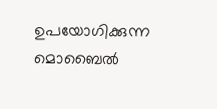ഉപയോഗിക്കുന്ന മൊബൈൽ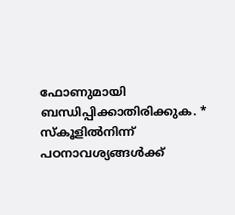ഫോണുമായി ബന്ധിപ്പിക്കാതിരിക്കുക. * സ്കൂളിൽനിന്ന് പഠനാവശ്യങ്ങൾക്ക്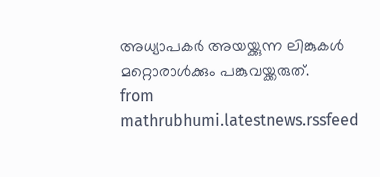അധ്യാപകർ അയയ്ക്കുന്ന ലിങ്കുകൾ മറ്റൊരാൾക്കും പങ്കുവയ്ക്കരുത്.
from mathrubhumi.latestnews.rssfeed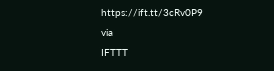https://ift.tt/3cRv0P9
via
IFTTT